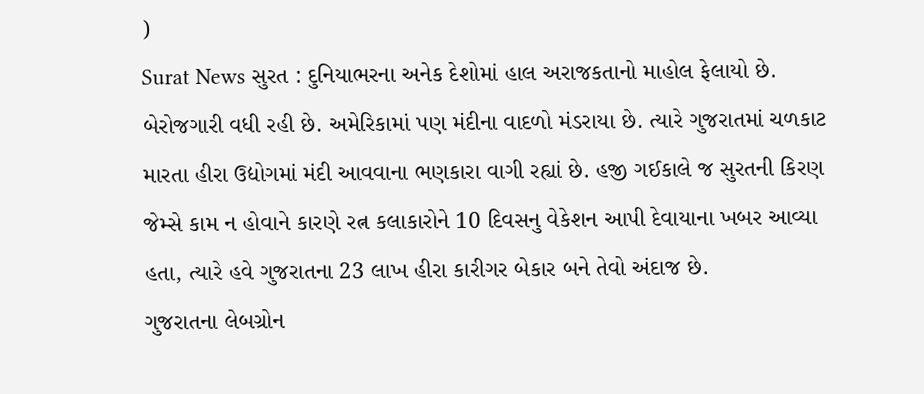)
Surat News સુરત : દુનિયાભરના અનેક દેશોમાં હાલ અરાજકતાનો માહોલ ફેલાયો છે. બેરોજગારી વધી રહી છે. અમેરિકામાં પણ મંદીના વાદળો મંડરાયા છે. ત્યારે ગુજરાતમાં ચળકાટ મારતા હીરા ઉદ્યોગમાં મંદી આવવાના ભણકારા વાગી રહ્યાં છે. હજી ગઈકાલે જ સુરતની કિરણ જેમ્સે કામ ન હોવાને કારણે રત્ન કલાકારોને 10 દિવસનુ વેકેશન આપી દેવાયાના ખબર આવ્યા હતા, ત્યારે હવે ગુજરાતના 23 લાખ હીરા કારીગર બેકાર બને તેવો અંદાજ છે.
ગુજરાતના લેબગ્રોન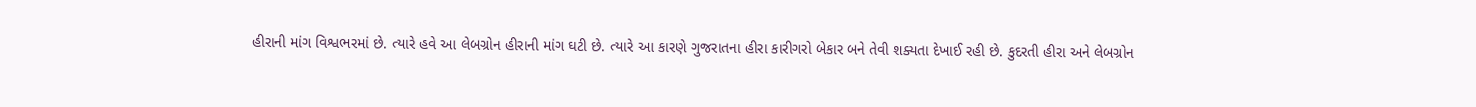હીરાની માંગ વિશ્વભરમાં છે. ત્યારે હવે આ લેબગ્રોન હીરાની માંગ ઘટી છે. ત્યારે આ કારણે ગુજરાતના હીરા કારીગરો બેકાર બને તેવી શક્યતા દેખાઈ રહી છે. કુદરતી હીરા અને લેબગ્રોન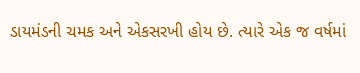ડાયમંડની ચમક અને એકસરખી હોય છે. ત્યારે એક જ વર્ષમાં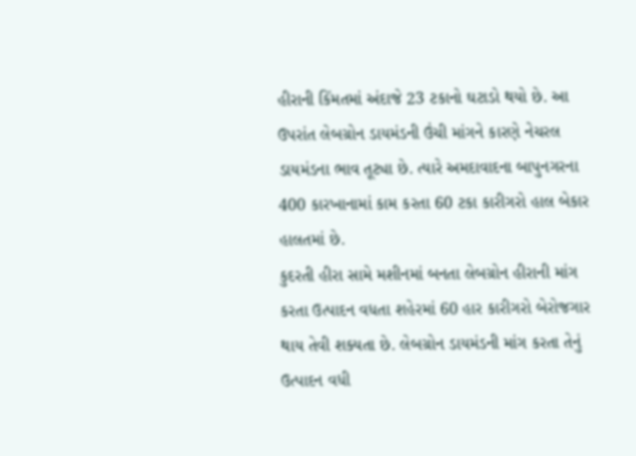હીરાની કિંમતમાં અંદાજે 23 ટકાનો ઘટાડો થયો છે. આ ઉપરાંત લેબગ્રોન ડાયમંડની ઉંચી માંગને કારણે નેચરલ ડાયમંડના ભાવ તૂટ્યા છે. ત્યારે અમદાવાદના બાપુનગરના 400 કારખાનામાં કામ કરતા 60 ટકા કારીગરો હાલ બેકાર હાલતમાં છે.
કુદરતી હીરા સામે મશીનમાં બનતા લેબગ્રોન હીરાની માંગ કરતા ઉત્પાદન વધતા શહેરમાં 60 હાર કારીગરો બેરોજગાર થાય તેવી શક્યતા છે. લેબગ્રોન ડાયમંડની માંગ કરતા તેનું ઉત્પાદન વધી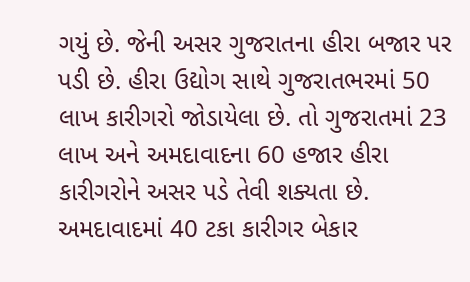ગયું છે. જેની અસર ગુજરાતના હીરા બજાર પર પડી છે. હીરા ઉદ્યોગ સાથે ગુજરાતભરમાં 50 લાખ કારીગરો જોડાયેલા છે. તો ગુજરાતમાં 23 લાખ અને અમદાવાદના 60 હજાર હીરા કારીગરોને અસર પડે તેવી શક્યતા છે.
અમદાવાદમાં 40 ટકા કારીગર બેકાર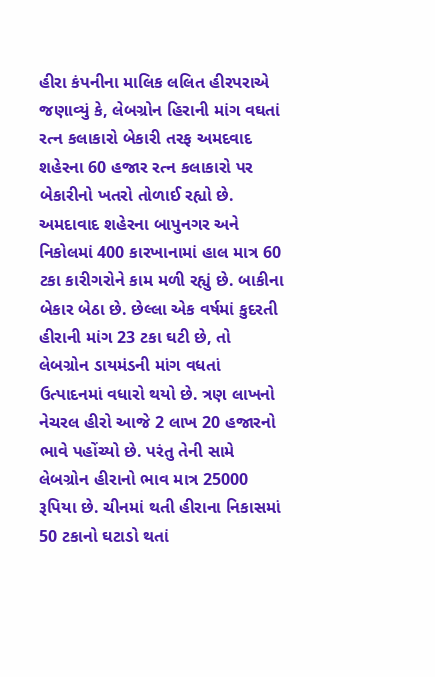હીરા કંપનીના માલિક લલિત હીરપરાએ જણાવ્યું કે, લેબગ્રોન હિરાની માંગ વઘતાં રત્ન કલાકારો બેકારી તરફ અમદવાદ શહેરના 60 હજાર રત્ન કલાકારો પર બેકારીનો ખતરો તોળાઈ રહ્યો છે. અમદાવાદ શહેરના બાપુનગર અને નિકોલમાં 400 કારખાનામાં હાલ માત્ર 60 ટકા કારીગરોને કામ મળી રહ્યું છે. બાકીના બેકાર બેઠા છે. છેલ્લા એક વર્ષમાં કુદરતી હીરાની માંગ 23 ટકા ઘટી છે, તો લેબગ્રોન ડાયમંડની માંગ વધતાં ઉત્પાદનમાં વધારો થયો છે. ત્રણ લાખનો નેચરલ હીરો આજે 2 લાખ 20 હજારનો ભાવે પહોંચ્યો છે. પરંતુ તેની સામે લેબગ્રોન હીરાનો ભાવ માત્ર 25000 રૂપિયા છે. ચીનમાં થતી હીરાના નિકાસમાં 50 ટકાનો ઘટાડો થતાં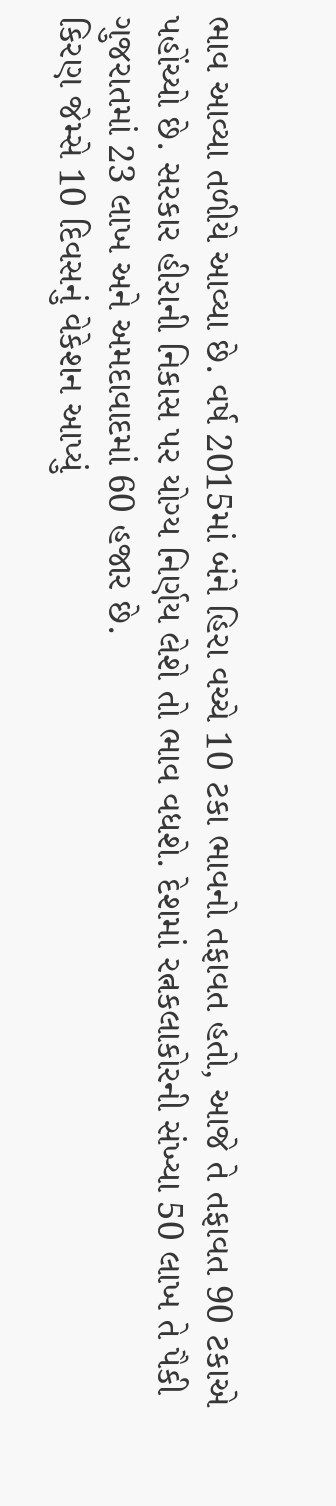ભાવ આવ્યા તળીયે આવ્યા છે. વર્ષ 2015માં બંને હિરા વચ્ચે 10 ટકા ભાવનો તફાવત હતો, આજે તે તફાવત 90 ટકાએ પહોંચ્યો છે. સરકાર હીરાની નિકાસ પર યોગ્ય નિર્ણય લેશે તો ભાવ વધશે. દેશમાં રત્નકલાકોરની સંખ્યા 50 લાખ તે પૈકી ગુજરાતમાં 23 લાખ અને અમદાવાદમાં 60 હજાર છે.
કિરણ જેમ્સે 10 દિવસનું વેકેશન આપ્યું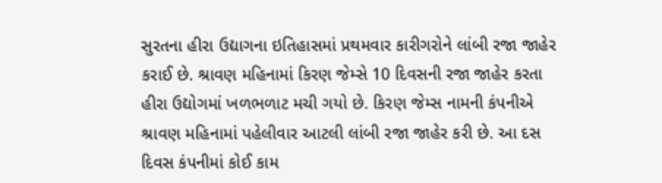સુરતના હીરા ઉદ્યાગના ઇતિહાસમાં પ્રથમવાર કારીગરોને લાંબી રજા જાહેર કરાઈ છે. શ્રાવણ મહિનામાં કિરણ જેમ્સે 10 દિવસની રજા જાહેર કરતા હીરા ઉદ્યોગમાં ખળભળાટ મચી ગયો છે. કિરણ જેમ્સ નામની કંપનીએ શ્રાવણ મહિનામાં પહેલીવાર આટલી લાંબી રજા જાહેર કરી છે. આ દસ દિવસ કંપનીમાં કોઈ કામ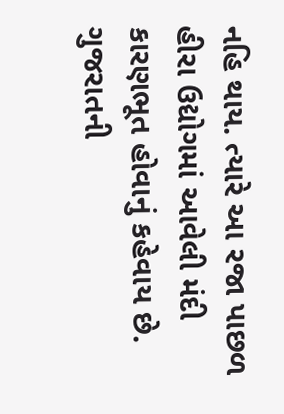નહિ થાય. ત્યારે આ રજા પાછળ હીરા ઉદ્યોગમાં આવેલી મંદી કારણભૂત હોવાનું કહેવાય છે. ગુજરાતની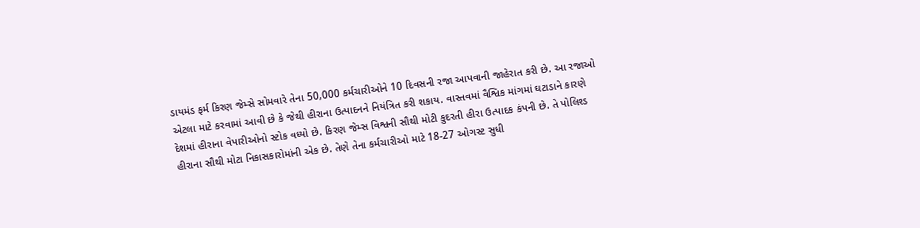ડાયમંડ ફર્મ કિરણ જેમ્સે સોમવારે તેના 50,000 કર્મચારીઓને 10 દિવસની રજા આપવાની જાહેરાત કરી છે. આ રજાઓ એટલા માટે કરવામાં આવી છે કે જેથી હીરાના ઉત્પાદનને નિયંત્રિત કરી શકાય. વાસ્તવમાં વૈશ્વિક માંગમાં ઘટાડાને કારણે દેશમાં હીરાના વેપારીઓનો સ્ટોક વધ્યો છે. કિરણ જેમ્સ વિશ્વની સૌથી મોટી કુદરતી હીરા ઉત્પાદક કંપની છે. તે પોલિશ્ડ હીરાના સૌથી મોટા નિકાસકારોમાંની એક છે. તેણે તેના કર્મચારીઓ માટે 18-27 ઓગસ્ટ સુધી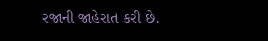રજાની જાહેરાત કરી છે.